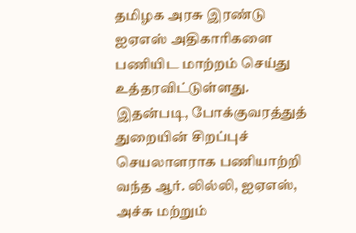தமிழக அரசு இரண்டு ஐஏஎஸ் அதிகாரிகளை பணியிட மாற்றம் செய்து உத்தரவிட்டுள்ளது.
இதன்படி, போக்குவரத்துத் துறையின் சிறப்புச் செயலாளராக பணியாற்றி வந்த ஆர். லில்லி, ஐஏஎஸ், அச்சு மற்றும்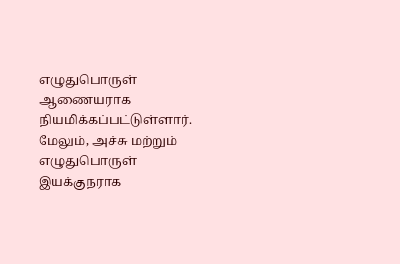எழுதுபொருள் ஆணையராக நியமிக்கப்பட்டுள்ளார்.
மேலும், அச்சு மற்றும் எழுதுபொருள் இயக்குநராக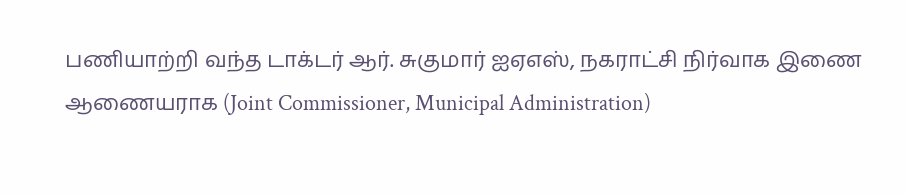பணியாற்றி வந்த டாக்டர் ஆர். சுகுமார் ஐஏஎஸ், நகராட்சி நிர்வாக இணை ஆணையராக (Joint Commissioner, Municipal Administration)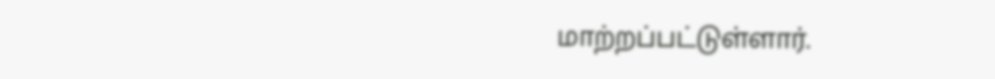மாற்றப்பட்டுள்ளார்.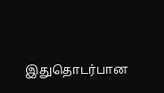இதுதொடர்பான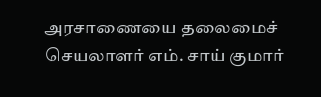அரசாணையை தலைமைச் செயலாளர் எம். சாய் குமார்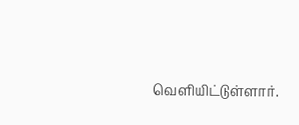வெளியிட்டுள்ளார்.